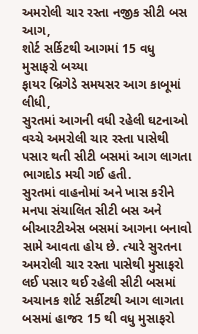અમરોલી ચાર રસ્તા નજીક સીટી બસ આગ,
શોર્ટ સર્કિટથી આગમાં 15 વધુ મુસાફરો બચ્યા
ફાયર બ્રિગેડે સમયસર આગ કાબૂમાં લીધી,
સુરતમાં આગની વધી રહેલી ઘટનાઓ વચ્ચે અમરોલી ચાર રસ્તા પાસેથી પસાર થતી સીટી બસમાં આગ લાગતા ભાગદોડ મચી ગઈ હતી.
સુરતમાં વાહનોમાં અને ખાસ કરીને મનપા સંચાલિત સીટી બસ અને બીઆરટીએસ બસમાં આગના બનાવો સામે આવતા હોય છે. ત્યારે સુરતના અમરોલી ચાર રસ્તા પાસેથી મુસાફરો લઈ પસાર થઈ રહેલી સીટી બસમાં અચાનક શોર્ટ સર્કીટથી આગ લાગતા બસમાં હાજર 15 થી વધુ મુસાફરો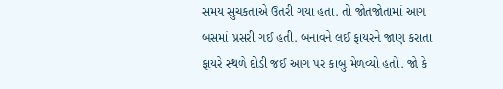સમય સુચકતાએ ઉતરી ગયા હતા. તો જોતજોતામાં આગ બસમાં પ્રસરી ગઈ હતી. બનાવને લઈ ફાયરને જાણ કરાતા ફાયરે સ્થળે દોડી જઈ આગ પર કાબુ મેળવ્યો હતો. જો કે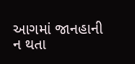આગમાં જાનહાની ન થતા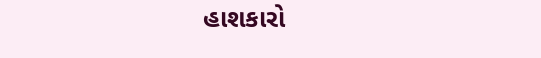હાશકારો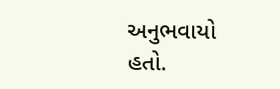અનુભવાયો હતો.